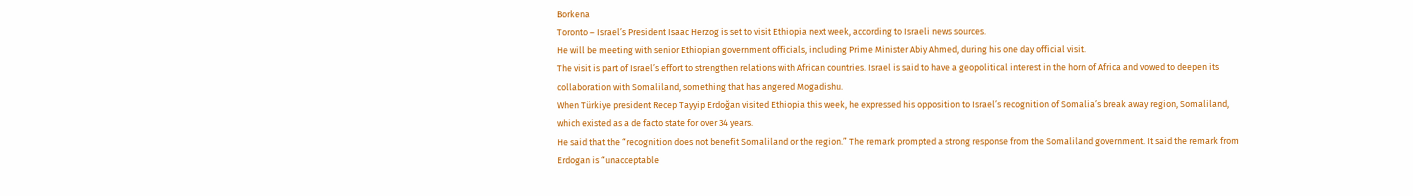Borkena
Toronto – Israel’s President Isaac Herzog is set to visit Ethiopia next week, according to Israeli news sources.
He will be meeting with senior Ethiopian government officials, including Prime Minister Abiy Ahmed, during his one day official visit.
The visit is part of Israel’s effort to strengthen relations with African countries. Israel is said to have a geopolitical interest in the horn of Africa and vowed to deepen its collaboration with Somaliland, something that has angered Mogadishu.
When Türkiye president Recep Tayyip Erdoğan visited Ethiopia this week, he expressed his opposition to Israel’s recognition of Somalia’s break away region, Somaliland, which existed as a de facto state for over 34 years.
He said that the “recognition does not benefit Somaliland or the region.” The remark prompted a strong response from the Somaliland government. It said the remark from Erdogan is “unacceptable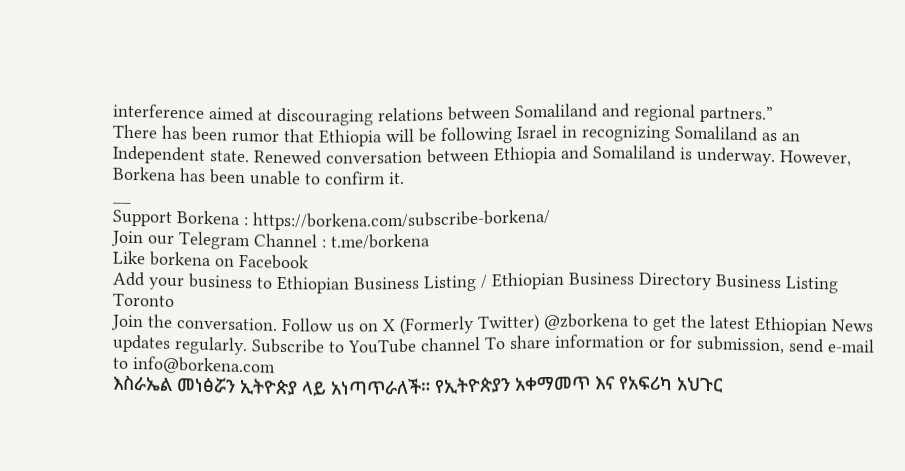interference aimed at discouraging relations between Somaliland and regional partners.”
There has been rumor that Ethiopia will be following Israel in recognizing Somaliland as an Independent state. Renewed conversation between Ethiopia and Somaliland is underway. However, Borkena has been unable to confirm it.
__
Support Borkena : https://borkena.com/subscribe-borkena/
Join our Telegram Channel : t.me/borkena
Like borkena on Facebook
Add your business to Ethiopian Business Listing / Ethiopian Business Directory Business Listing Toronto
Join the conversation. Follow us on X (Formerly Twitter) @zborkena to get the latest Ethiopian News updates regularly. Subscribe to YouTube channel To share information or for submission, send e-mail to info@borkena.com
እስራኤል መነፅሯን ኢትዮጵያ ላይ አነጣጥራለች። የኢትዮጵያን አቀማመጥ እና የአፍሪካ አህጉር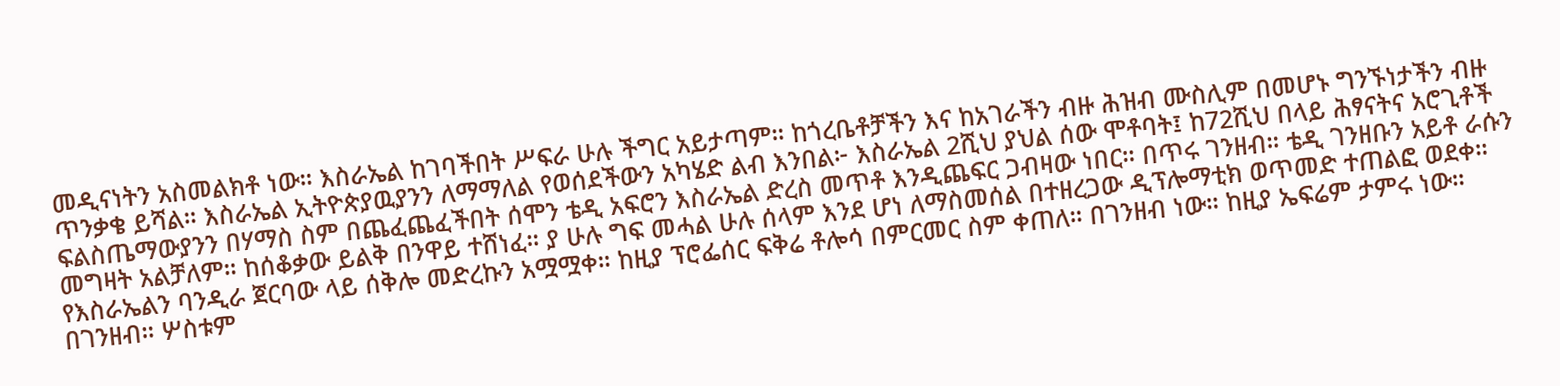መዲናነትን አስመልክቶ ነው። እስራኤል ከገባችበት ሥፍራ ሁሉ ችግር አይታጣም። ከጎረቤቶቻችን እና ከአገራችን ብዙ ሕዝብ ሙስሊም በመሆኑ ግንኙነታችን ብዙ ጥንቃቄ ይሻል። እስራኤል ኢትዮጵያዉያንን ለማማለል የወሰደችውን አካሄድ ልብ እንበል፦ እስራኤል 2ሺህ ያህል ሰው ሞቶባት፤ ከ72ሺህ በላይ ሕፃናትና አሮጊቶች ፍልስጤማውያንን በሃማስ ስም በጨፈጨፈችበት ሰሞን ቴዲ አፍሮን እስራኤል ድረስ መጥቶ እንዲጨፍር ጋብዛው ነበር። በጥሩ ገንዘብ። ቴዲ ገንዘቡን አይቶ ራሱን መግዛት አልቻለም። ከሰቆቃው ይልቅ በንዋይ ተሸነፈ። ያ ሁሉ ግፍ መሓል ሁሉ ሰላም እንደ ሆነ ለማስመሰል በተዘረጋው ዲፕሎማቲክ ወጥመድ ተጠልፎ ወደቀ። የእስራኤልን ባንዲራ ጀርባው ላይ ሰቅሎ መድረኩን አሟሟቀ። ከዚያ ፕሮፌሰር ፍቅሬ ቶሎሳ በምርመር ስም ቀጠለ። በገንዘብ ነው። ከዚያ ኤፍሬም ታምሩ ነው። በገንዘብ። ሦስቱም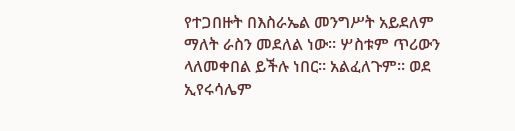የተጋበዙት በእስራኤል መንግሥት አይደለም ማለት ራስን መደለል ነው። ሦስቱም ጥሪውን ላለመቀበል ይችሉ ነበር። አልፈለጉም። ወደ ኢየሩሳሌም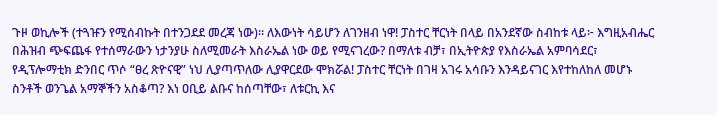ጉዞ ወኪሎች (ተጓዡን የሚሰብኩት በተንጋደደ መረጃ ነው)። ለእውነት ሳይሆን ለገንዘብ ነዋ! ፓስተር ቸርነት በላይ በአንደኛው ስብከቱ ላይ፦ እግዚአብሔር በሕዝብ ጭፍጨፋ የተሰማራውን ነታንያሁ ስለሚመራት እስራኤል ነው ወይ የሚናገረው? በማለቱ ብቻ፣ በኢትዮጵያ የእስራኤል አምባሳደር፣ የዲፕሎማቲክ ድንበር ጥሶ “ፀረ ጽዮናዊ” ነህ ሊያጣጥለው ሊያዋርደው ሞክሯል! ፓስተር ቸርነት በገዛ አገሩ አሳቡን እንዳይናገር እየተከለከለ መሆኑ ስንቶች ወንጌል አማኞችን አስቆጣ? እነ ዐቢይ ልቡና ከሰጣቸው፣ ለቱርኪ እና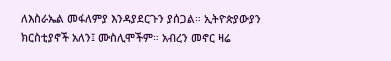ለእስራኤል መፋለምያ እንዳያደርጉን ያሰጋል። ኢትዮጵያውያን ክርስቲያኖች አለን፤ ሙስሊሞችም። አብረን መኖር ዛሬ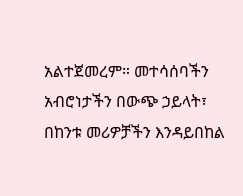አልተጀመረም። መተሳሰባችን አብሮነታችን በውጭ ኃይላት፣ በከንቱ መሪዎቻችን እንዳይበከል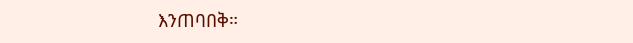እንጠባበቅ።